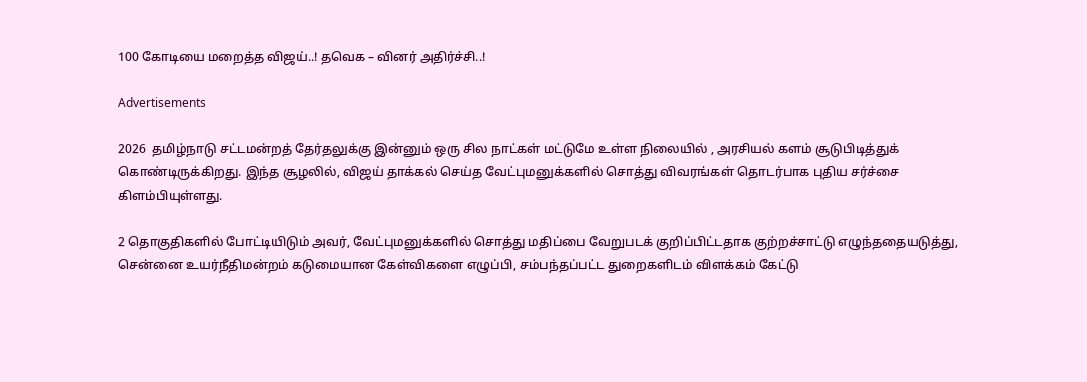100 கோடியை மறைத்த விஜய்..! தவெக – வினர் அதிர்ச்சி..!

Advertisements

2026  தமிழ்நாடு சட்டமன்றத் தேர்தலுக்கு இன்னும் ஒரு சில நாட்கள் மட்டுமே உள்ள நிலையில் , அரசியல் களம் சூடுபிடித்துக் கொண்டிருக்கிறது. இந்த சூழலில், விஜய் தாக்கல் செய்த வேட்புமனுக்களில் சொத்து விவரங்கள் தொடர்பாக புதிய சர்ச்சை கிளம்பியுள்ளது.

2 தொகுதிகளில் போட்டியிடும் அவர், வேட்புமனுக்களில் சொத்து மதிப்பை வேறுபடக் குறிப்பிட்டதாக குற்றச்சாட்டு எழுந்ததையடுத்து, சென்னை உயர்நீதிமன்றம் கடுமையான கேள்விகளை எழுப்பி, சம்பந்தப்பட்ட துறைகளிடம் விளக்கம் கேட்டு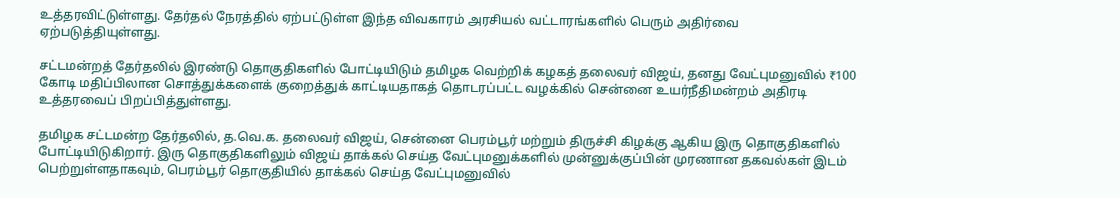உத்தரவிட்டுள்ளது. தேர்தல் நேரத்தில் ஏற்பட்டுள்ள இந்த விவகாரம் அரசியல் வட்டாரங்களில் பெரும் அதிர்வை ஏற்படுத்தியுள்ளது.

சட்டமன்றத் தேர்தலில் இரண்டு தொகுதிகளில் போட்டியிடும் தமிழக வெற்றிக் கழகத் தலைவர் விஜய், தனது வேட்புமனுவில் ₹100 கோடி மதிப்பிலான சொத்துக்களைக் குறைத்துக் காட்டியதாகத் தொடரப்பட்ட வழக்கில் சென்னை உயர்நீதிமன்றம் அதிரடி உத்தரவைப் பிறப்பித்துள்ளது.

தமிழக சட்டமன்ற தேர்தலில், த.வெ.க. தலைவர் விஜய், சென்னை பெரம்பூர் மற்றும் திருச்சி கிழக்கு ஆகிய இரு தொகுதிகளில் போட்டியிடுகிறார். இரு தொகுதிகளிலும் விஜய் தாக்கல் செய்த வேட்புமனுக்களில் முன்னுக்குப்பின் முரணான தகவல்கள் இடம் பெற்றுள்ளதாகவும், பெரம்பூர் தொகுதியில் தாக்கல் செய்த வேட்புமனுவில்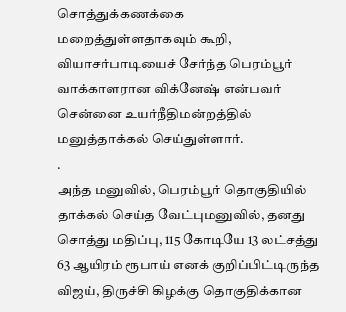சொத்துக்கணக்கை மறைத்துள்ளதாகவும் கூறி, வியாசர்பாடியைச் சேர்ந்த பெரம்பூர் வாக்காளரான விக்னேஷ் என்பவர் சென்னை உயர்நீதிமன்றத்தில் மனுத்தாக்கல் செய்துள்ளார்.
.
அந்த மனுவில், பெரம்பூர் தொகுதியில் தாக்கல் செய்த வேட்புமனுவில், தனது சொத்து மதிப்பு, 115 கோடியே 13 லட்சத்து 63 ஆயிரம் ரூபாய் எனக் குறிப்பிட்டிருந்த விஜய், திருச்சி கிழக்கு தொகுதிக்கான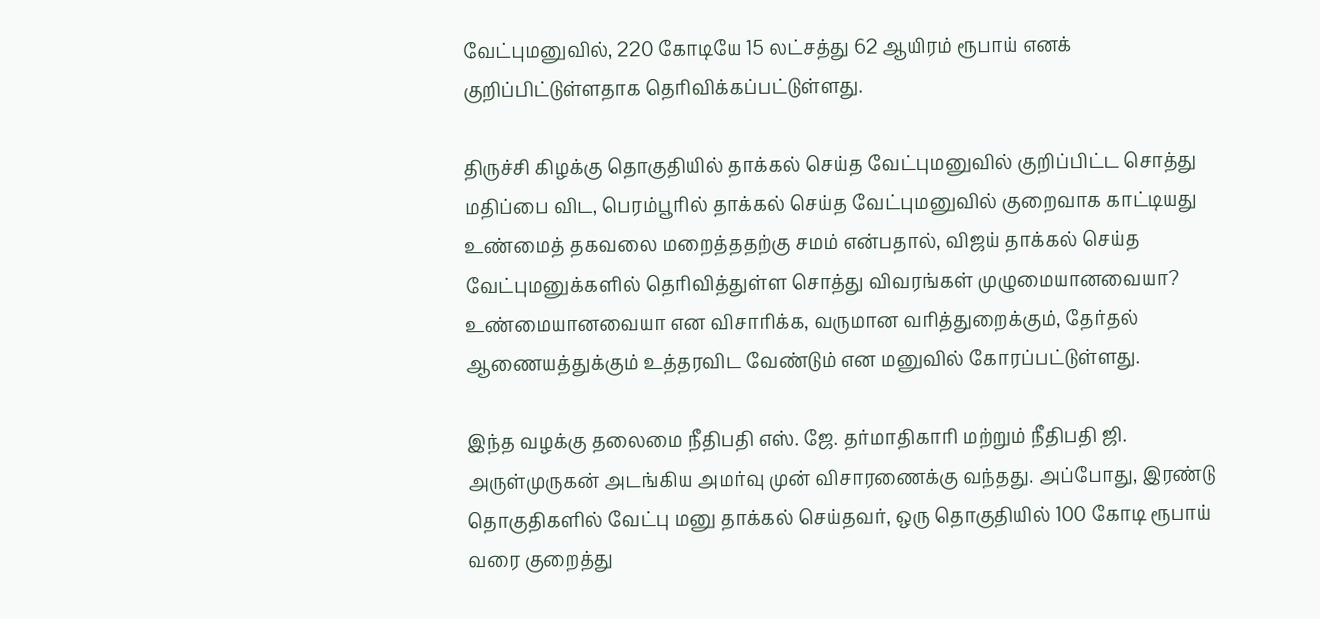வேட்புமனுவில், 220 கோடியே 15 லட்சத்து 62 ஆயிரம் ரூபாய் எனக் குறிப்பிட்டுள்ளதாக தெரிவிக்கப்பட்டுள்ளது.

திருச்சி கிழக்கு தொகுதியில் தாக்கல் செய்த வேட்புமனுவில் குறிப்பிட்ட சொத்து மதிப்பை விட, பெரம்பூரில் தாக்கல் செய்த வேட்புமனுவில் குறைவாக காட்டியது உண்மைத் தகவலை மறைத்ததற்கு சமம் என்பதால், விஜய் தாக்கல் செய்த வேட்புமனுக்களில் தெரிவித்துள்ள சொத்து விவரங்கள் முழுமையானவையா? உண்மையானவையா என விசாரிக்க, வருமான வரித்துறைக்கும், தேர்தல் ஆணையத்துக்கும் உத்தரவிட வேண்டும் என மனுவில் கோரப்பட்டுள்ளது.

இந்த வழக்கு தலைமை நீதிபதி எஸ். ஜே. தர்மாதிகாரி மற்றும் நீதிபதி ஜி. அருள்முருகன் அடங்கிய அமர்வு முன் விசாரணைக்கு வந்தது. அப்போது, இரண்டு தொகுதிகளில் வேட்பு மனு தாக்கல் செய்தவர், ஒரு தொகுதியில் 100 கோடி ரூபாய் வரை குறைத்து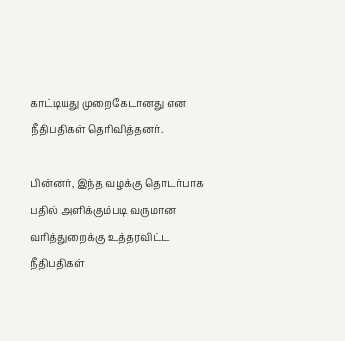காட்டியது முறைகேடானது என நீதிபதிகள் தெரிவித்தனர்.

பின்னர், இந்த வழக்கு தொடர்பாக பதில் அளிக்கும்படி வருமான வரித்துறைக்கு உத்தரவிட்ட நீதிபதிகள்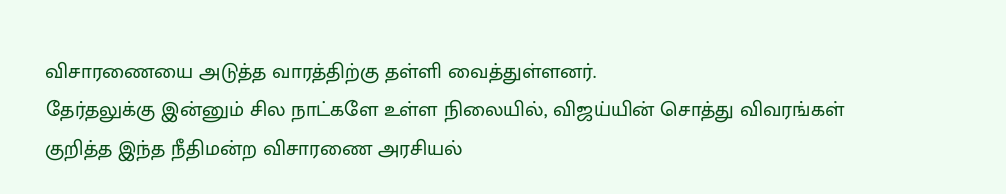விசாரணையை அடுத்த வாரத்திற்கு தள்ளி வைத்துள்ளனர்.
தேர்தலுக்கு இன்னும் சில நாட்களே உள்ள நிலையில், விஜய்யின் சொத்து விவரங்கள் குறித்த இந்த நீதிமன்ற விசாரணை அரசியல்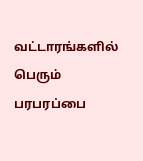வட்டாரங்களில் பெரும் பரபரப்பை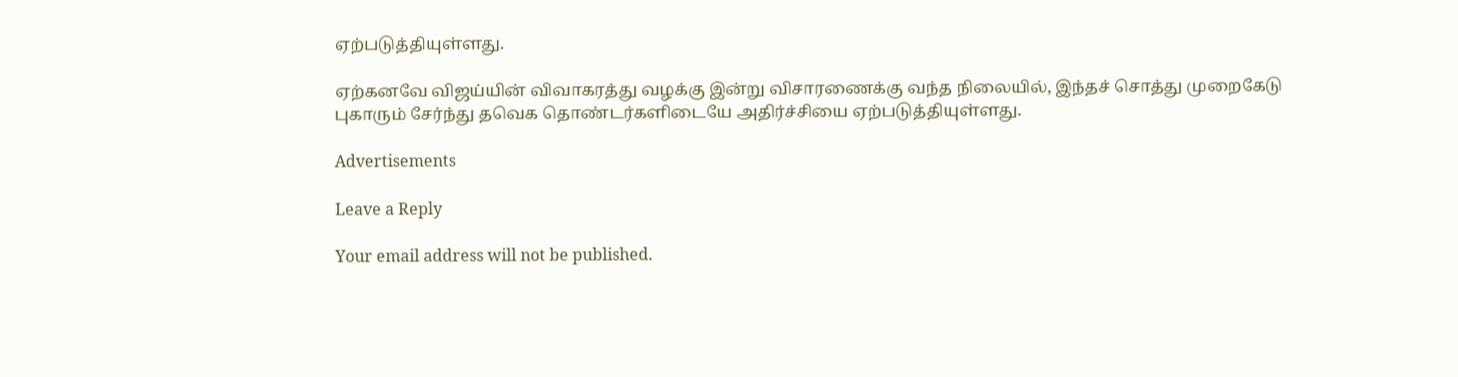ஏற்படுத்தியுள்ளது.

ஏற்கனவே விஜய்யின் விவாகரத்து வழக்கு இன்று விசாரணைக்கு வந்த நிலையில், இந்தச் சொத்து முறைகேடு புகாரும் சேர்ந்து தவெக தொண்டர்களிடையே அதிர்ச்சியை ஏற்படுத்தியுள்ளது.

Advertisements

Leave a Reply

Your email address will not be published.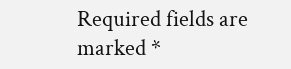Required fields are marked *